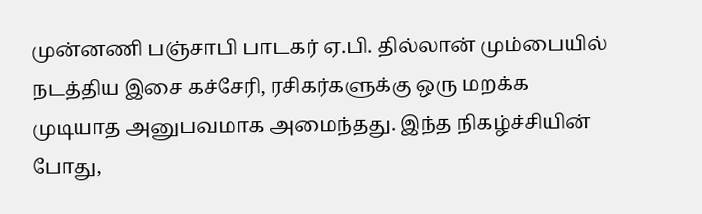முன்னணி பஞ்சாபி பாடகர் ஏ.பி. தில்லான் மும்பையில் நடத்திய இசை கச்சேரி, ரசிகர்களுக்கு ஒரு மறக்க முடியாத அனுபவமாக அமைந்தது. இந்த நிகழ்ச்சியின் போது,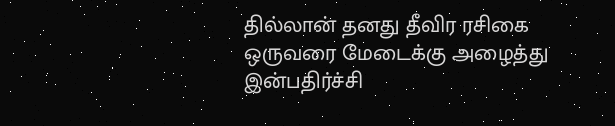தில்லான் தனது தீவிர ரசிகை ஒருவரை மேடைக்கு அழைத்து இன்பதிர்ச்சி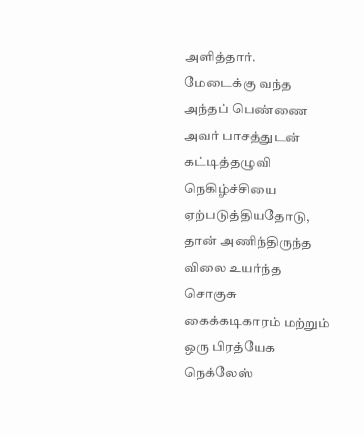அளித்தார்.
மேடைக்கு வந்த அந்தப் பெண்ணை அவர் பாசத்துடன் கட்டித்தழுவி நெகிழ்ச்சியை ஏற்படுத்தியதோடு, தான் அணிந்திருந்த விலை உயர்ந்த சொகுசு கைக்கடிகாரம் மற்றும் ஒரு பிரத்யேக நெக்லேஸ்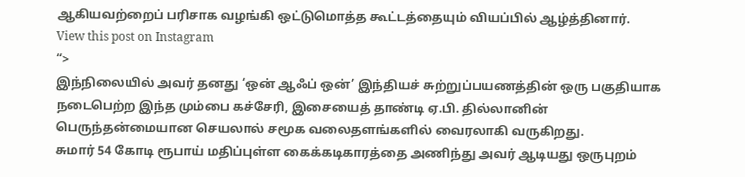ஆகியவற்றைப் பரிசாக வழங்கி ஒட்டுமொத்த கூட்டத்தையும் வியப்பில் ஆழ்த்தினார்.
View this post on Instagram
“>
இந்நிலையில் அவர் தனது ‘ஒன் ஆஃப் ஒன்’ இந்தியச் சுற்றுப்பயணத்தின் ஒரு பகுதியாக நடைபெற்ற இந்த மும்பை கச்சேரி, இசையைத் தாண்டி ஏ.பி. தில்லானின் பெருந்தன்மையான செயலால் சமூக வலைதளங்களில் வைரலாகி வருகிறது.
சுமார் 54 கோடி ரூபாய் மதிப்புள்ள கைக்கடிகாரத்தை அணிந்து அவர் ஆடியது ஒருபுறம்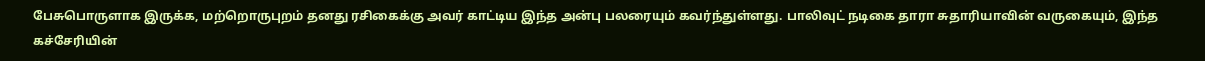பேசுபொருளாக இருக்க, மற்றொருபுறம் தனது ரசிகைக்கு அவர் காட்டிய இந்த அன்பு பலரையும் கவர்ந்துள்ளது. பாலிவுட் நடிகை தாரா சுதாரியாவின் வருகையும், இந்த கச்சேரியின்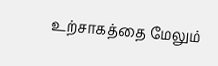உற்சாகத்தை மேலும்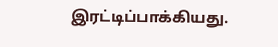இரட்டிப்பாக்கியது.